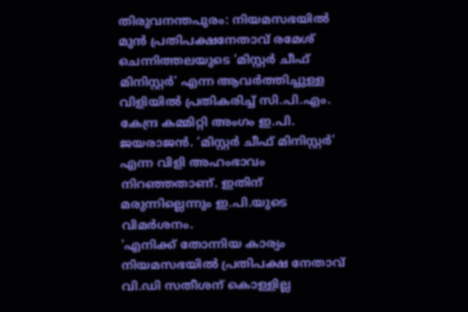തിരുവനന്തപുരം: നിയമസഭയിൽ മുൻ പ്രതിപക്ഷനേതാവ് രമേശ് ചെന്നിത്തലയുടെ ‘മിസ്റ്റർ ചീഫ് മിനിസ്റ്റർ’ എന്ന ആവർത്തിച്ചുള്ള വിളിയിൽ പ്രതികരിച്ച് സി.പി.എം. കേന്ദ്ര കമ്മിറ്റി അംഗം ഇ.പി. ജയരാജൻ. ‘മിസ്റ്റർ ചീഫ് മിനിസ്റ്റർ’ എന്ന വിളി അഹംഭാവം നിറഞ്ഞതാണ്. ഇതിന് മരുന്നില്ലെന്നും ഇ.പി.യുടെ വിമർശനം.
'എനിക്ക് തോന്നിയ കാര്യം നിയമസഭയിൽ പ്രതിപക്ഷ നേതാവ് വി.ഡി സതീശന് കൊള്ളില്ല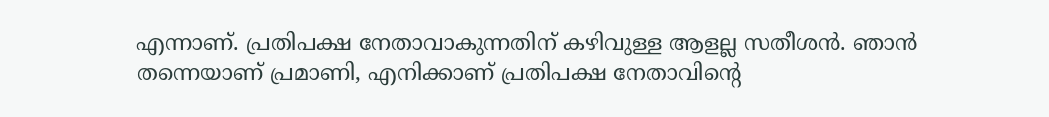എന്നാണ്. പ്രതിപക്ഷ നേതാവാകുന്നതിന് കഴിവുള്ള ആളല്ല സതീശൻ. ഞാൻ തന്നെയാണ് പ്രമാണി, എനിക്കാണ് പ്രതിപക്ഷ നേതാവിന്റെ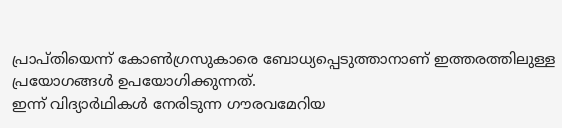പ്രാപ്തിയെന്ന് കോൺഗ്രസുകാരെ ബോധ്യപ്പെടുത്താനാണ് ഇത്തരത്തിലുള്ള പ്രയോഗങ്ങൾ ഉപയോഗിക്കുന്നത്.
ഇന്ന് വിദ്യാർഥികൾ നേരിടുന്ന ഗൗരവമേറിയ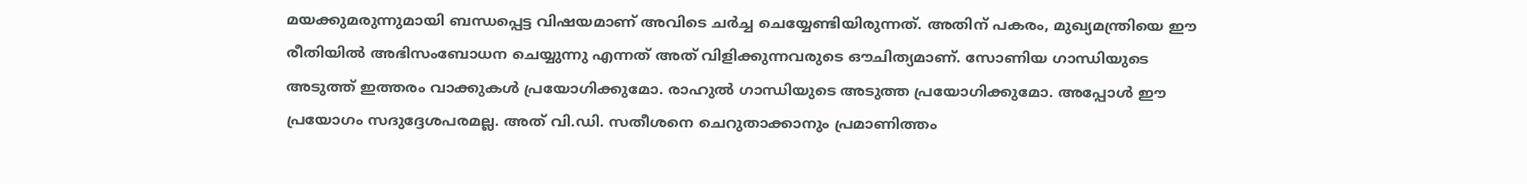മയക്കുമരുന്നുമായി ബന്ധപ്പെട്ട വിഷയമാണ് അവിടെ ചർച്ച ചെയ്യേണ്ടിയിരുന്നത്. അതിന് പകരം, മുഖ്യമന്ത്രിയെ ഈ രീതിയിൽ അഭിസംബോധന ചെയ്യുന്നു എന്നത് അത് വിളിക്കുന്നവരുടെ ഔചിത്യമാണ്. സോണിയ ഗാന്ധിയുടെ അടുത്ത് ഇത്തരം വാക്കുകൾ പ്രയോഗിക്കുമോ. രാഹുൽ ഗാന്ധിയുടെ അടുത്ത പ്രയോഗിക്കുമോ. അപ്പോൾ ഈ പ്രയോഗം സദുദ്ദേശപരമല്ല. അത് വി.ഡി. സതീശനെ ചെറുതാക്കാനും പ്രമാണിത്തം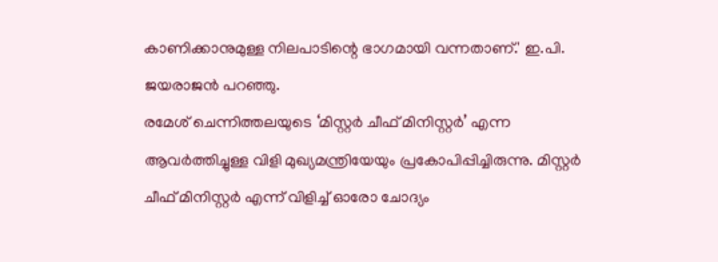കാണിക്കാനുമുള്ള നിലപാടിന്റെ ഭാഗമായി വന്നതാണ്.' ഇ.പി. ജയരാജൻ പറഞ്ഞു.
രമേശ് ചെന്നിത്തലയുടെ ‘മിസ്റ്റർ ചീഫ് മിനിസ്റ്റർ’ എന്ന ആവർത്തിച്ചുള്ള വിളി മുഖ്യമന്ത്രിയേയും പ്രകോപിപ്പിച്ചിരുന്നു. മിസ്റ്റർ ചീഫ് മിനിസ്റ്റർ എന്ന് വിളിച്ച് ഓരോ ചോദ്യം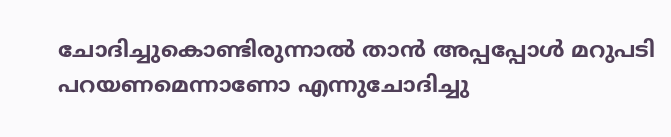ചോദിച്ചുകൊണ്ടിരുന്നാൽ താൻ അപ്പപ്പോൾ മറുപടി പറയണമെന്നാണോ എന്നുചോദിച്ചു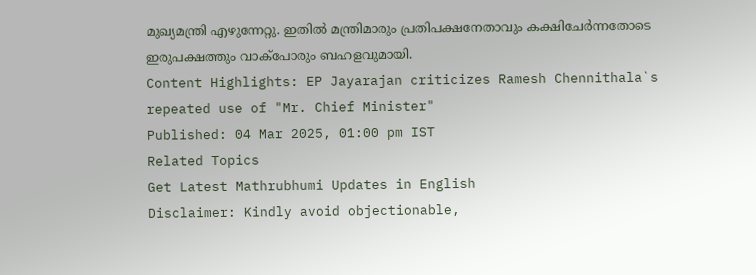മുഖ്യമന്ത്രി എഴുന്നേറ്റു. ഇതിൽ മന്ത്രിമാരും പ്രതിപക്ഷനേതാവും കക്ഷിചേർന്നതോടെ ഇരുപക്ഷത്തും വാക്പോരും ബഹളവുമായി.
Content Highlights: EP Jayarajan criticizes Ramesh Chennithala`s repeated use of "Mr. Chief Minister"
Published: 04 Mar 2025, 01:00 pm IST
Related Topics
Get Latest Mathrubhumi Updates in English
Disclaimer: Kindly avoid objectionable,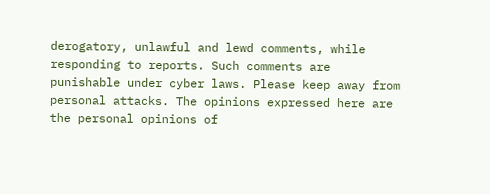derogatory, unlawful and lewd comments, while responding to reports. Such comments are punishable under cyber laws. Please keep away from personal attacks. The opinions expressed here are the personal opinions of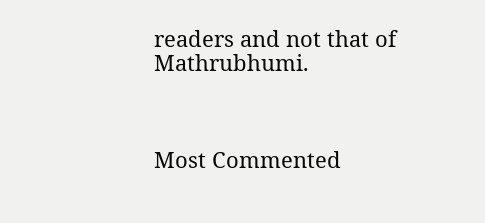readers and not that of Mathrubhumi.



Most Commented